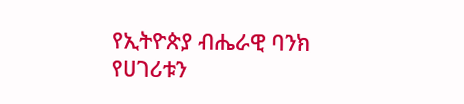የኢትዮጵያ ብሔራዊ ባንክ የሀገሪቱን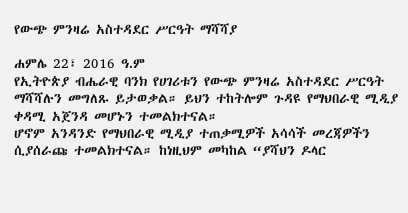የውጭ ምንዛሬ አስተዳደር ሥርዓት ማሻሻያ

ሐምሌ 22፣ 2016 ዓ.ም
የኢትዮጵያ ብሔራዊ ባንክ የሀገሪቱን የውጭ ምንዛሬ አስተዳደር ሥርዓት ማሻሻሉን መግለጹ ይታወቃል። ይህን ተከትሎም ጉዳዩ የማህበራዊ ሚዲያ ቀዳሚ አጀንዳ መሆኑን ተመልክተናል።
ሆኖም አንዳንድ የማህበራዊ ሚዲያ ተጠቃሚዎች አሳሳች መረጃዎችን ሲያሰራጩ ተመልክተናል። ከነዚህም መካከል “ያሻህን ዶላር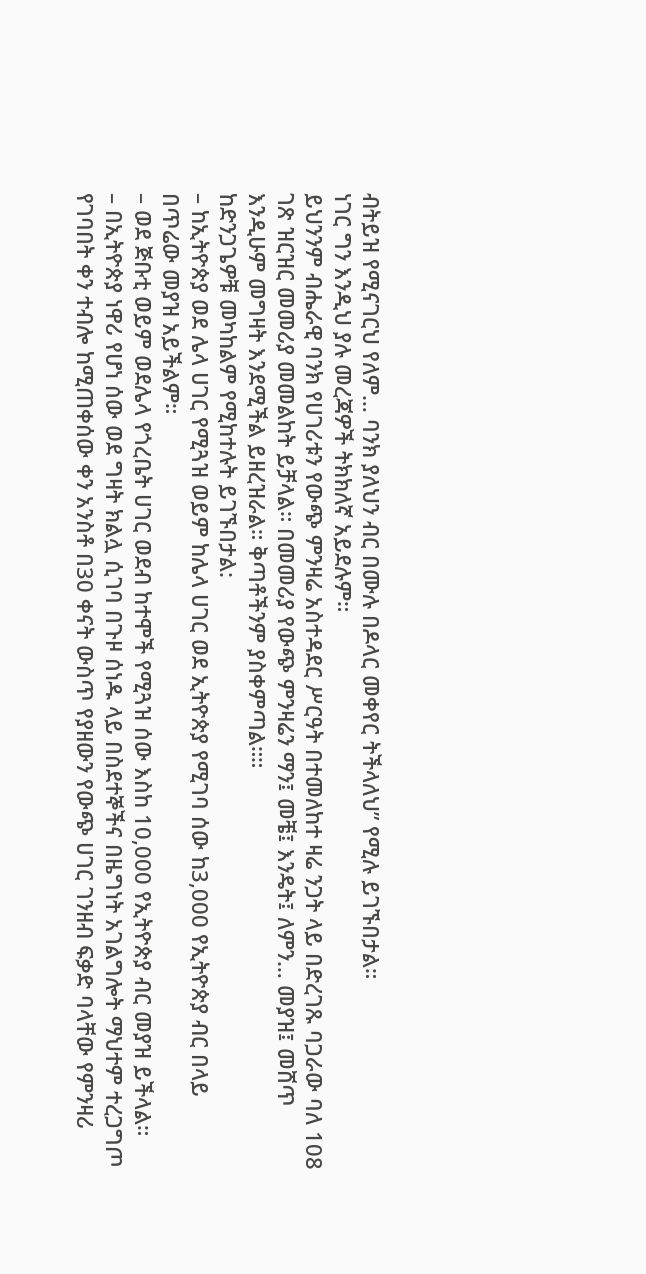ብትይዝ የሚናገርህ የለም… ባንክ ያለህን ብር በሙሉ በዶላር መቀየር ትችላለህ” የሚሉ ይገኙበታል።
ነገር ግን እንዲህ ያሉ መረጃዎች ትክክለኛ አይደሉም።
ይህንንም ብሔራዊ ባንክ የሀገሪቱን የውጭ ምንዛሬ አስተዳደር ሥርዓት በተመለከተ ዛሬ ንጋት ላይ በድረገጹ ባጋራው ባለ 108 ገጽ ዝርዝር መመሪያ መመልከት ይቻላል። በመመሪያ የውጭ ምንዛሬን ማን፤ መቼ፤ እንዴት፤ ለምን… መያዝ፤ መሸጥ እንዲሁም መግዛት እንደሚችል ይዘረዝራል። ቅጣቶችንም ያስቀምጣል።።
ከድንጋጌዎቹ መካከልም የሚከተሉት ይገኙበታል:
– ከኢትዮጵያ ወደ ሌላ ሀገር የሚጓዝ ወይም ከሌላ ሀገር ወደ ኢትዮጵያ የሚገባ ሰው ከ3,000 የኢትዮጵያ ብር በላይ በጥሬው መያዝ አይችልም።
– ወደ ጅቡቲ ወይም ወደሌላ የጎረቤት ሀገር ወደብ ከተሞች የሚጓዝ ሰው እስከ 10,000 የኢትዮጵያ ብር መያዝ ይችላል።
– በኢትዮጵያ ነዋሪ የሆነ ሰው ወደ ግዛት ክልሏ ሲገባ በጉዞ ሰነዱ ላይ በስደተኞችና በዜግነት አገልግሎት ማህተም ተረጋግጦ የገባበት ቀን ተብሎ ከሚጠቀሰው ቀን አንስቶ በ30 ቀናት ውስጥ የያዘውን የውጭ ሀገር ገንዘብ ፍቃድ ባላቸው የምንዛሪ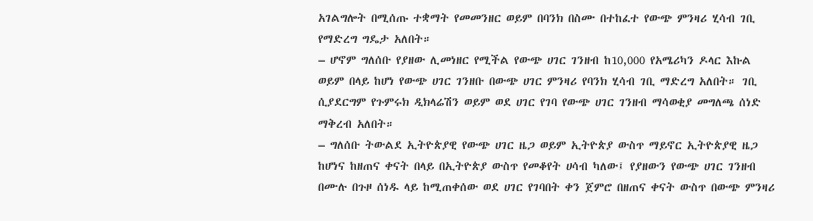አገልግሎት በሚሰጡ ተቋማት የመመንዘር ወይም በባንክ በስሙ በተከፈተ የውጭ ምንዛሪ ሂሳብ ገቢ የማድረግ ግዴታ አለበት።
– ሆኖም ግለሰቡ የያዘው ሊመነዘር የሚችል የውጭ ሀገር ገንዘብ ከ10,000 የአሜሪካን ዶላር እኩል ወይም በላይ ከሆነ የውጭ ሀገር ገንዘቡ በውጭ ሀገር ምንዛሪ የባንክ ሂሳብ ገቢ ማድረግ አለበት። ገቢ ሲያደርግም የጉምሩክ ዲክላሬሽን ወይም ወደ ሀገር የገባ የውጭ ሀገር ገንዘብ ማሳወቂያ መግለጫ ሰነድ ማቅረብ አለበት።
– ግለሰቡ ትውልደ ኢትዮጵያዊ የውጭ ሀገር ዜጋ ወይም ኢትዮጵያ ውስጥ ማይኖር ኢትዮጵያዊ ዜጋ ከሆነና ከዘጠና ቀናት በላይ በኢትዮጵያ ውስጥ የመቆየት ሀሳብ ካለው፤ የያዘውን የውጭ ሀገር ገንዘብ በሙሉ በጉዞ ሰነዱ ላይ ከሚጠቀሰው ወደ ሀገር የገባበት ቀን ጀምሮ በዘጠና ቀናት ውስጥ በውጭ ምንዛሪ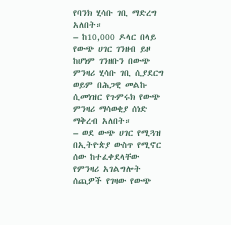የባንክ ሂሳቡ ገቢ ማድረግ አለበት።
– ከ10,000 ዶላር በላይ የውጭ ሀገር ገንዘብ ይዞ ከሆነም ገንዘቡን በውጭ ምንዛሪ ሂሳቡ ገቢ ሲያደርግ ወይም በሕጋዊ መልኩ ሲመነዝር የጉምሩክ የውጭ ምንዛሪ ማሳወቂያ ሰነድ ማቅረብ አለበት።
– ወደ ውጭ ሀገር የሚጓዝ በኢትዮጵያ ውስጥ የሚኖር ሰው ከተፈቀደላቸው የምንዛሪ አገልግሎት ሰጪዎች የገዛው የውጭ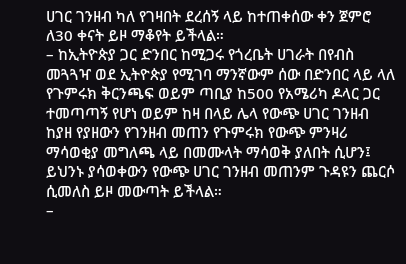ሀገር ገንዘብ ካለ የገዛበት ደረሰኝ ላይ ከተጠቀሰው ቀን ጀምሮ ለ30 ቀናት ይዞ ማቆየት ይችላል።
– ከኢትዮጵያ ጋር ድንበር ከሚጋሩ የጎረቤት ሀገራት በየብስ መጓጓዣ ወደ ኢትዮጵያ የሚገባ ማንኛውም ሰው በድንበር ላይ ላለ የጉምሩክ ቅርንጫፍ ወይም ጣቢያ ከ500 የአሜሪካ ዶላር ጋር ተመጣጣኝ የሆነ ወይም ከዛ በላይ ሌላ የውጭ ሀገር ገንዘብ ከያዘ የያዘውን የገንዘብ መጠን የጉምሩክ የውጭ ምንዛሪ ማሳወቂያ መግለጫ ላይ በመሙላት ማሳወቅ ያለበት ሲሆን፤ ይህንኑ ያሳወቀውን የውጭ ሀገር ገንዘብ መጠንም ጉዳዩን ጨርሶ ሲመለስ ይዞ መውጣት ይችላል።
–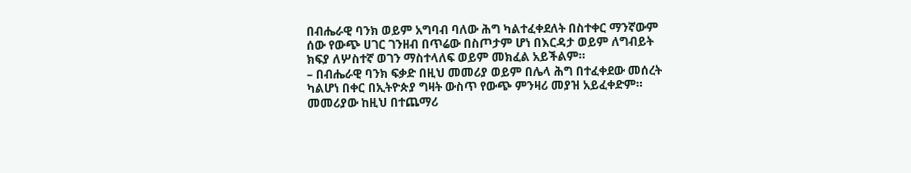በብሔራዊ ባንክ ወይም አግባብ ባለው ሕግ ካልተፈቀደለት በስተቀር ማንኛውም ሰው የውጭ ሀገር ገንዘብ በጥሬው በስጦታም ሆነ በእርዳታ ወይም ለግብይት ክፍያ ለሦስተኛ ወገን ማስተላለፍ ወይም መክፈል አይችልም።
– በብሔራዊ ባንክ ፍቃድ በዚህ መመሪያ ወይም በሌላ ሕግ በተፈቀደው መሰረት ካልሆነ በቀር በኢትዮጵያ ግዛት ውስጥ የውጭ ምንዛሪ መያዝ አይፈቀድም።
መመሪያው ከዚህ በተጨማሪ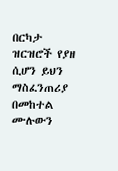በርካታ ዝርዝሮች የያዘ ሲሆን ይህን ማስፈንጠሪያ በመከተል ሙሉውን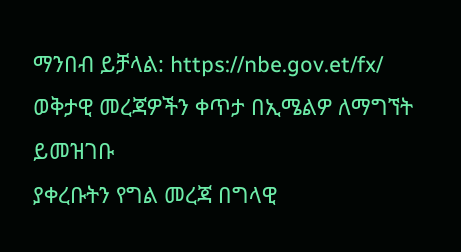ማንበብ ይቻላል: https://nbe.gov.et/fx/
ወቅታዊ መረጃዎችን ቀጥታ በኢሜልዎ ለማግኘት ይመዝገቡ
ያቀረቡትን የግል መረጃ በግላዊ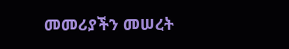መመሪያችን መሠረት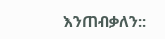እንጠብቃለን::